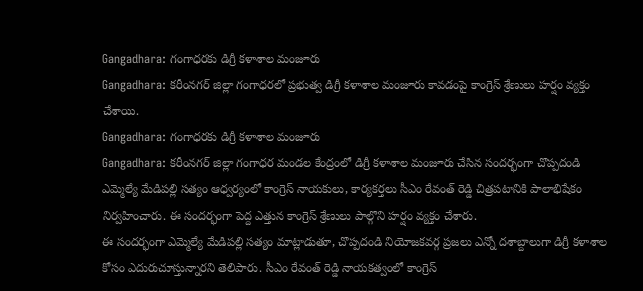Gangadhara: గంగాధరకు డిగ్రీ కళాశాల మంజూరు
Gangadhara: కరీంనగర్ జిల్లా గంగాధరలో ప్రభుత్వ డిగ్రీ కళాశాల మంజూరు కావడంపై కాంగ్రెస్ శ్రేణులు హర్షం వ్యక్తం చేశాయి.
Gangadhara: గంగాధరకు డిగ్రీ కళాశాల మంజూరు
Gangadhara: కరీంనగర్ జిల్లా గంగాధర మండల కేంద్రంలో డిగ్రీ కళాశాల మంజూరు చేసిన సందర్భంగా చొప్పదండి ఎమ్మెల్యే మేడిపల్లి సత్యం ఆధ్వర్యంలో కాంగ్రెస్ నాయకులు, కార్యకర్తలు సీఎం రేవంత్ రెడ్డి చిత్రపటానికి పాలాభిషేకం నిర్వహించారు. ఈ సందర్భంగా పెద్ద ఎత్తున కాంగ్రెస్ శ్రేణులు పాల్గొని హర్షం వ్యక్తం చేశారు.
ఈ సందర్భంగా ఎమ్మెల్యే మేడిపల్లి సత్యం మాట్లాడుతూ, చొప్పదండి నియోజకవర్గ ప్రజలు ఎన్నో దశాబ్దాలుగా డిగ్రీ కళాశాల కోసం ఎదురుచూస్తున్నారని తెలిపారు. సీఎం రేవంత్ రెడ్డి నాయకత్వంలో కాంగ్రెస్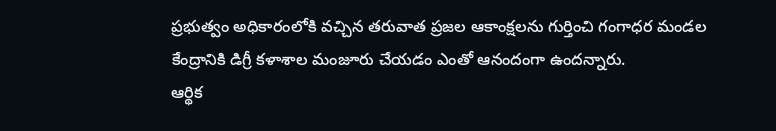ప్రభుత్వం అధికారంలోకి వచ్చిన తరువాత ప్రజల ఆకాంక్షలను గుర్తించి గంగాధర మండల కేంద్రానికి డిగ్రీ కళాశాల మంజూరు చేయడం ఎంతో ఆనందంగా ఉందన్నారు.
ఆర్థిక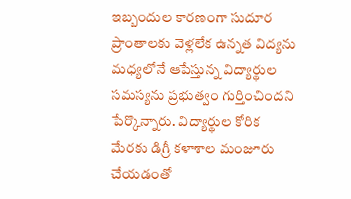ఇబ్బందుల కారణంగా సుదూర ప్రాంతాలకు వెళ్లలేక ఉన్నత విద్యను మధ్యలోనే ఆపేస్తున్న విద్యార్థుల సమస్యను ప్రభుత్వం గుర్తించిందని పేర్కొన్నారు. విద్యార్థుల కోరిక మేరకు డిగ్రీ కళాశాల మంజూరు చేయడంతో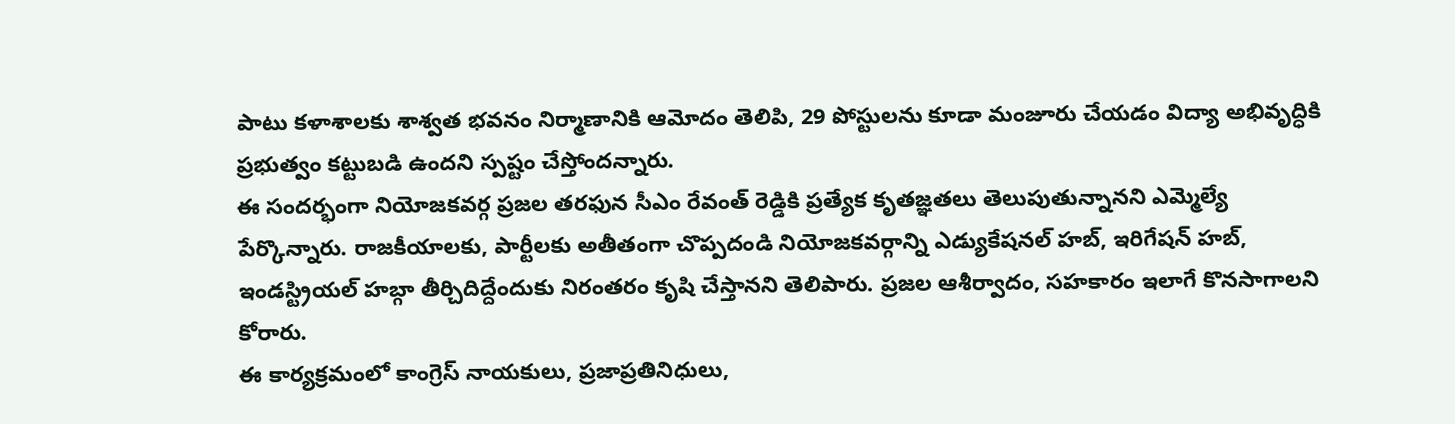పాటు కళాశాలకు శాశ్వత భవనం నిర్మాణానికి ఆమోదం తెలిపి, 29 పోస్టులను కూడా మంజూరు చేయడం విద్యా అభివృద్ధికి ప్రభుత్వం కట్టుబడి ఉందని స్పష్టం చేస్తోందన్నారు.
ఈ సందర్భంగా నియోజకవర్గ ప్రజల తరఫున సీఎం రేవంత్ రెడ్డికి ప్రత్యేక కృతజ్ఞతలు తెలుపుతున్నానని ఎమ్మెల్యే పేర్కొన్నారు. రాజకీయాలకు, పార్టీలకు అతీతంగా చొప్పదండి నియోజకవర్గాన్ని ఎడ్యుకేషనల్ హబ్, ఇరిగేషన్ హబ్, ఇండస్ట్రియల్ హబ్గా తీర్చిదిద్దేందుకు నిరంతరం కృషి చేస్తానని తెలిపారు. ప్రజల ఆశీర్వాదం, సహకారం ఇలాగే కొనసాగాలని కోరారు.
ఈ కార్యక్రమంలో కాంగ్రెస్ నాయకులు, ప్రజాప్రతినిధులు,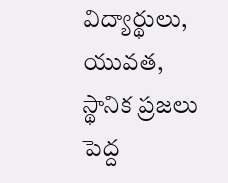విద్యార్థులు, యువత, స్థానిక ప్రజలు పెద్ద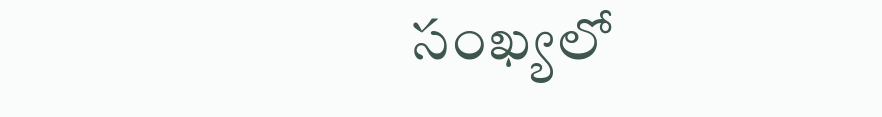సంఖ్యలో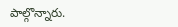పాల్గొన్నారు.